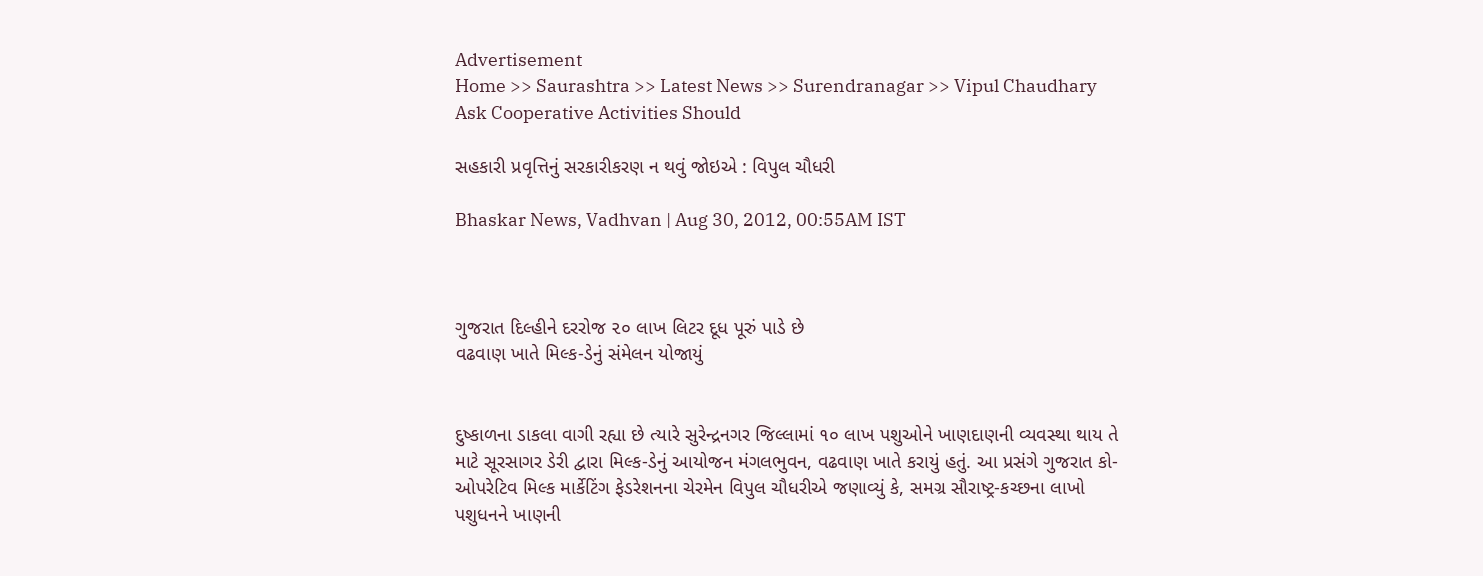Advertisement
Home >> Saurashtra >> Latest News >> Surendranagar >> Vipul Chaudhary Ask Cooperative Activities Should

સહકારી પ્રવૃત્તિનું સરકારીકરણ ન થવું જોઇએ : વિપુલ ચૌધરી

Bhaskar News, Vadhvan | Aug 30, 2012, 00:55AM IST



ગુજરાત દિલ્હીને દરરોજ ૨૦ લાખ લિટર દૂધ પૂરું પાડે છે
વઢવાણ ખાતે મિલ્ક-ડેનું સંમેલન યોજાયું


દુષ્કાળના ડાકલા વાગી રહ્યા છે ત્યારે સુરેન્દ્રનગર જિલ્લામાં ૧૦ લાખ પશુઓને ખાણદાણની વ્યવસ્થા થાય તે માટે સૂરસાગર ડેરી દ્વારા મિલ્ક-ડેનું આયોજન મંગલભુવન, વઢવાણ ખાતે કરાયું હતું. આ પ્રસંગે ગુજરાત કો-ઓપરેટિવ મિલ્ક માર્કેટિંગ ફેડરેશનના ચેરમેન વિપુલ ચૌધરીએ જણાવ્યું કે, સમગ્ર સૌરાષ્ટ્ર-કચ્છના લાખો પશુધનને ખાણની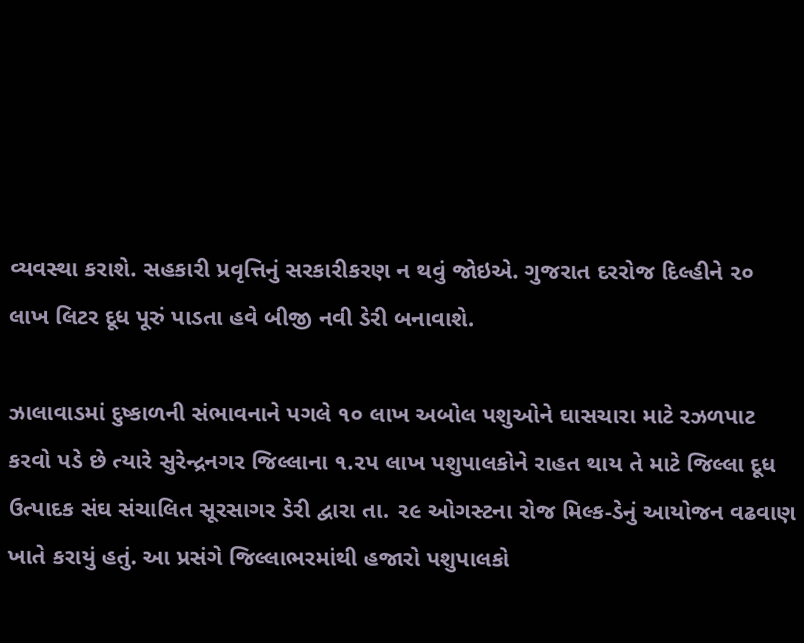વ્યવસ્થા કરાશે. સહકારી પ્રવૃત્તિનું સરકારીકરણ ન થવું જોઇએ. ગુજરાત દરરોજ દિલ્હીને ૨૦ લાખ લિટર દૂધ પૂરું પાડતા હવે બીજી નવી ડેરી બનાવાશે.

ઝાલાવાડમાં દુષ્કાળની સંભાવનાને પગલે ૧૦ લાખ અબોલ પશુઓને ઘાસચારા માટે રઝળપાટ કરવો પડે છે ત્યારે સુરેન્દ્રનગર જિલ્લાના ૧.૨પ લાખ પશુપાલકોને રાહત થાય તે માટે જિલ્લા દૂધ ઉત્પાદક સંઘ સંચાલિત સૂરસાગર ડેરી દ્વારા તા. ૨૯ ઓગસ્ટના રોજ મિલ્ક-ડેનું આયોજન વઢવાણ ખાતે કરાયું હતું. આ પ્રસંગે જિલ્લાભરમાંથી હજારો પશુપાલકો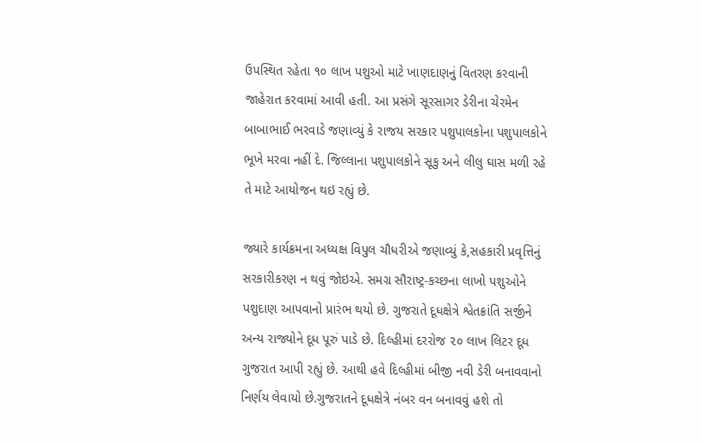ઉપસ્થિત રહેતા ૧૦ લાખ પશુઓ માટે ખાણદાણનું વિતરણ કરવાની જાહેરાત કરવામાં આવી હતી. આ પ્રસંગે સૂરસાગર ડેરીના ચેરમેન બાબાભાઈ ભરવાડે જણાવ્યું કે રાજય સરકાર પશુપાલકોના પશુપાલકોને ભૂખે મરવા નહીં દે. જિલ્લાના પશુપાલકોને સૂકુ અને લીલુ ઘાસ મળી રહે તે માટે આયોજન થઇ રહ્યું છે.

જ્યારે કાર્યક્રમના અધ્યક્ષ વિપુલ ચૌધરીએ જણાવ્યું કે,સહકારી પ્રવૃત્તિનું સરકારીકરણ ન થવું જોઇએ. સમગ્ર સૌરાષ્ટ્ર-કચ્છના લાખો પશુઓને પશુદાણ આપવાનો પ્રારંભ થયો છે. ગુજરાતે દૂધક્ષેત્રે શ્વેતક્રાંતિ સર્જીને અન્ય રાજ્યોને દૂધ પૂરું પાડે છે. દિલ્હીમાં દરરોજ ૨૦ લાખ લિટર દૂધ ગુજરાત આપી રહ્યું છે. આથી હવે દિલ્હીમાં બીજી નવી ડેરી બનાવવાનો નિર્ણય લેવાયો છે.ગુજરાતને દૂધક્ષેત્રે નંબર વન બનાવવું હશે તો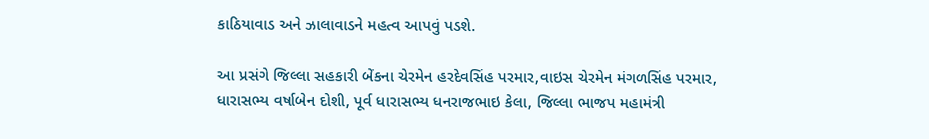કાઠિયાવાડ અને ઝાલાવાડને મહત્વ આપવું પડશે.

આ પ્રસંગે જિલ્લા સહકારી બેંકના ચેરમેન હરદેવસિંહ પરમાર,વાઇસ ચેરમેન મંગળસિંહ પરમાર, ધારાસભ્ય વર્ષાબેન દોશી, પૂર્વ ધારાસભ્ય ધનરાજભાઇ કેલા, જિલ્લા ભાજપ મહામંત્રી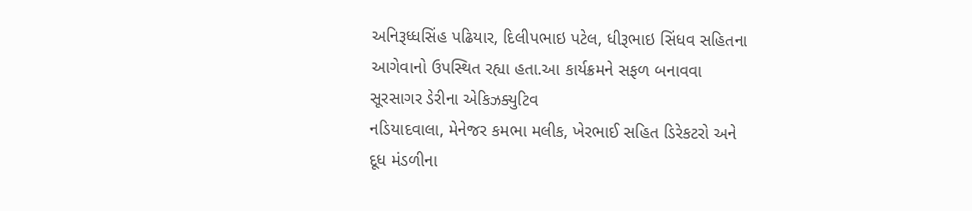અનિરૂધ્ધસિંહ પઢિયાર, દિલીપભાઇ પટેલ, ધીરૂભાઇ સિંધવ સહિ‌તના આગેવાનો ઉપસ્થિત રહ્યા હતા.આ કાર્યક્રમને સફળ બનાવવા સૂરસાગર ડેરીના એકિઝક્યુટિવ
નડિયાદવાલા, મેનેજર કમભા મલીક, ખેરભાઈ સહિ‌ત ડિરેકટરો અને દૂધ મંડળીના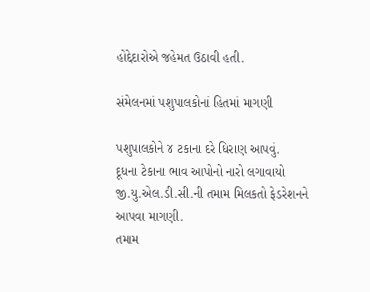હોદ્દેદારોએ જહેમત ઉઠાવી હતી.

સંમેલનમાં પશુપાલકોનાં હિ‌તમાં માગણી

પશુપાલકોને ૪ ટકાના દરે ધિરાણ આપવું.
દૂધના ટેકાના ભાવ આપોનો નારો લગાવાયો
જી.યુ.એલ.ડી.સી.ની તમામ મિલકતો ફેડરેશનને આપવા માગણી.
તમામ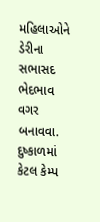મહિ‌લાઓને ડેરીના સભાસદ ભેદભાવ વગર બનાવવા.
દુષ્કાળમાં કેટલ કેમ્પ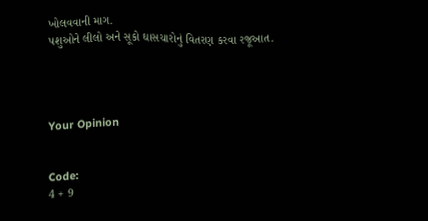ખોલવવાની માગ.
પશુઓને લીલો અને સૂકો ઘાસચારોનું વિતરણ કરવા રજૂઆત.




Your Opinion


Code:
4 + 9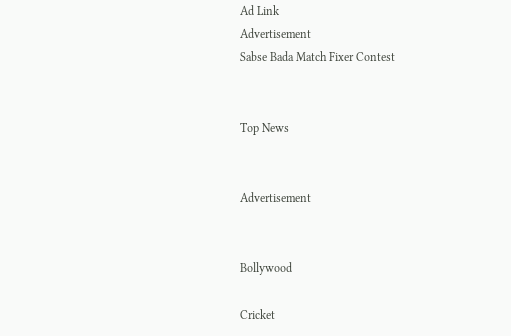Ad Link
Advertisement
Sabse Bada Match Fixer Contest


Top News


Advertisement


Bollywood

Cricket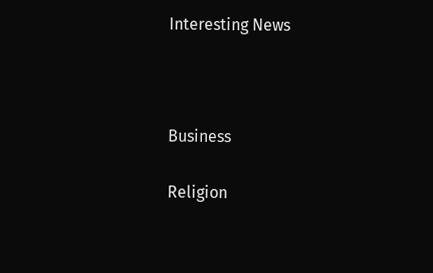Interesting News



Business

Religion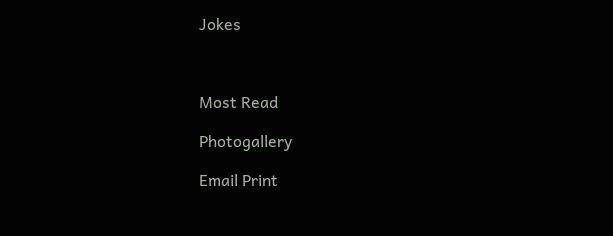Jokes



Most Read

Photogallery

Email Print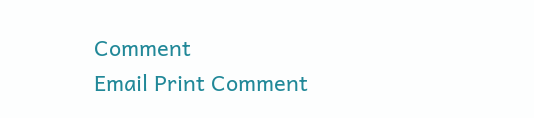Comment
Email Print Comment